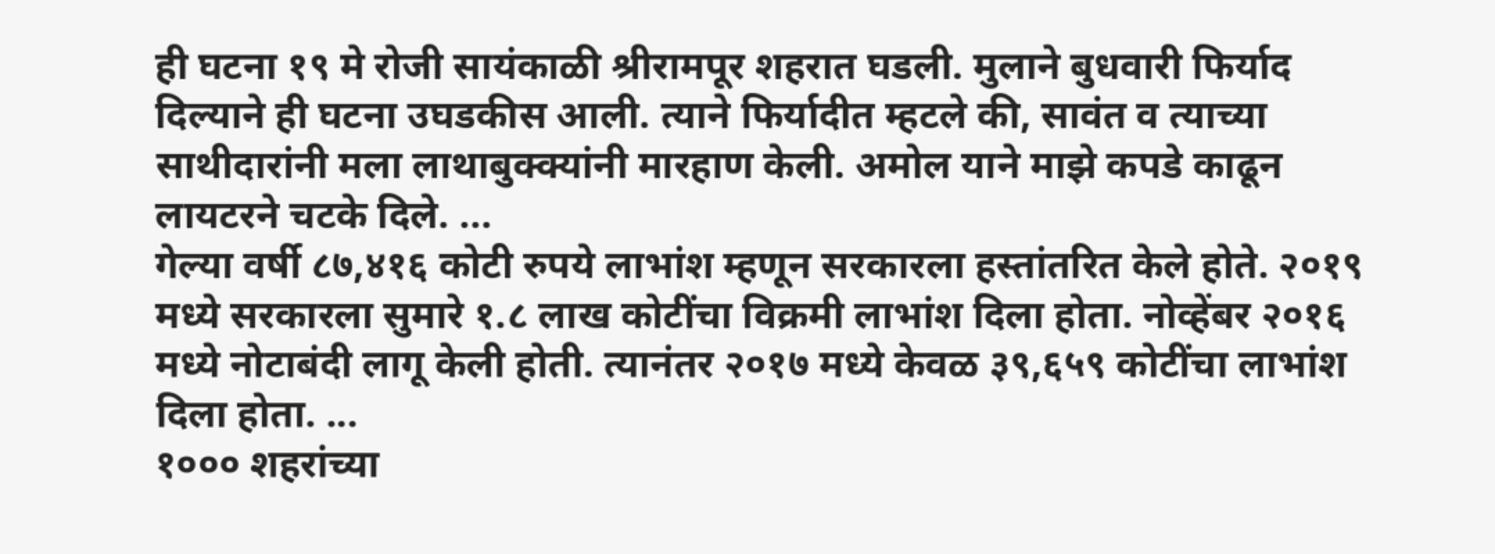ही घटना १९ मे रोजी सायंकाळी श्रीरामपूर शहरात घडली. मुलाने बुधवारी फिर्याद दिल्याने ही घटना उघडकीस आली. त्याने फिर्यादीत म्हटले की, सावंत व त्याच्या साथीदारांनी मला लाथाबुक्क्यांनी मारहाण केली. अमोल याने माझे कपडे काढून लायटरने चटके दिले. ...
गेल्या वर्षी ८७,४१६ कोटी रुपये लाभांश म्हणून सरकारला हस्तांतरित केले होते. २०१९ मध्ये सरकारला सुमारे १.८ लाख कोटींचा विक्रमी लाभांश दिला होता. नोव्हेंबर २०१६ मध्ये नोटाबंदी लागू केली होती. त्यानंतर २०१७ मध्ये केवळ ३९,६५९ कोटींचा लाभांश दिला होता. ...
१००० शहरांच्या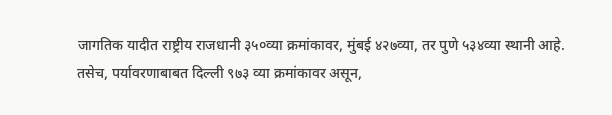जागतिक यादीत राष्ट्रीय राजधानी ३५०व्या क्रमांकावर, मुंबई ४२७व्या, तर पुणे ५३४व्या स्थानी आहे. तसेच, पर्यावरणाबाबत दिल्ली ९७३ व्या क्रमांकावर असून,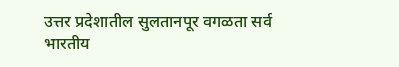उत्तर प्रदेशातील सुलतानपूर वगळता सर्व भारतीय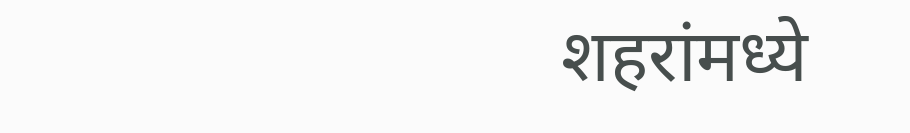शहरांमध्ये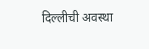दिल्लीची अवस्था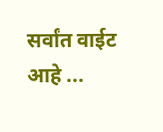सर्वांत वाईट आहे ...